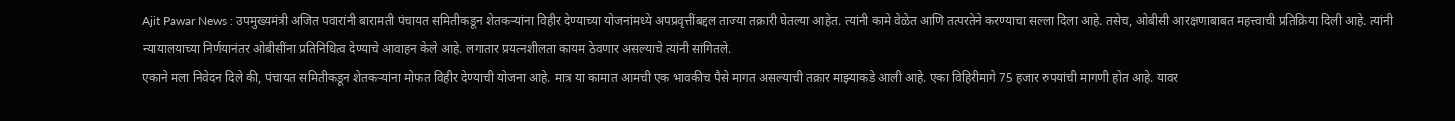Ajit Pawar News : उपमुख्यमंत्री अजित पवारांनी बारामती पंचायत समितीकडून शेतकऱ्यांना विहीर देण्याच्या योजनांमध्ये अपप्रवृत्तींबद्दल ताज्या तक्रारी घेतल्या आहेत. त्यांनी कामे वेळेत आणि तत्परतेने करण्याचा सल्ला दिला आहे. तसेच, ओबीसी आरक्षणाबाबत महत्त्वाची प्रतिक्रिया दिली आहे. त्यांनी न्यायालयाच्या निर्णयानंतर ओबीसींना प्रतिनिधित्व देण्याचे आवाहन केले आहे. लगातार प्रयत्नशीलता कायम ठेवणार असल्याचे त्यांनी सांगितले.
एकाने मला निवेदन दिले की, पंचायत समितीकडून शेतकऱ्यांना मोफत विहीर देण्याची योजना आहे. मात्र या कामात आमची एक भावकीच पैसे मागत असल्याची तक्रार माझ्याकडे आली आहे. एका विहिरीमागे 75 हजार रुपयांची मागणी होत आहे. यावर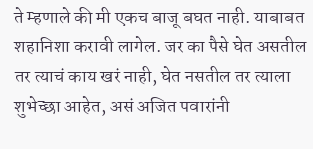ते म्हणाले की मी एकच बाजू बघत नाही. याबाबत शहानिशा करावी लागेल. जर का पैसे घेत असतील तर त्याचं काय खरं नाही, घेत नसतील तर त्याला शुभेच्छा आहेत, असं अजित पवारांनी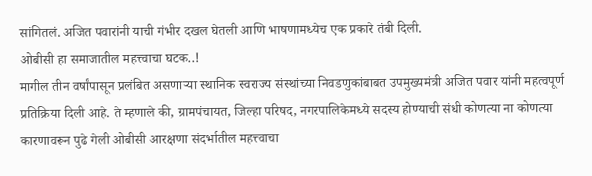सांगितलं. अजित पवारांनी याची गंभीर दखल घेतली आणि भाषणामध्येच एक प्रकारे तंबी दिली.
ओबीसी हा समाजातील महत्त्वाचा घटक..!
मागील तीन वर्षांपासून प्रलंबित असणाऱ्या स्थानिक स्वराज्य संस्थांच्या निवडणुकांबाबत उपमुख्यमंत्री अजित पवार यांनी महत्वपूर्ण प्रतिक्रिया दिली आहे. ते म्हणाले की, ग्रामपंचायत, जिल्हा परिषद, नगरपालिकेमध्ये सदस्य होण्याची संधी कोणत्या ना कोणत्या कारणावरून पुढे गेली ओबीसी आरक्षणा संदर्भातील महत्त्वाचा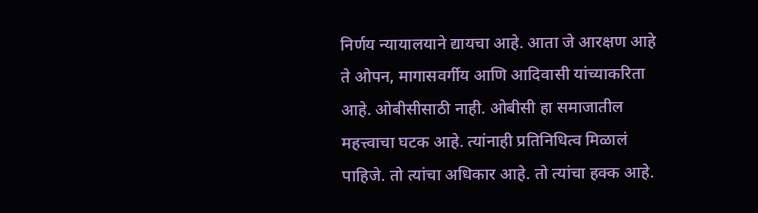निर्णय न्यायालयाने द्यायचा आहे. आता जे आरक्षण आहे ते ओपन, मागासवर्गीय आणि आदिवासी यांच्याकरिता आहे. ओबीसीसाठी नाही. ओबीसी हा समाजातील महत्त्वाचा घटक आहे. त्यांनाही प्रतिनिधित्व मिळालं पाहिजे. तो त्यांचा अधिकार आहे. तो त्यांचा हक्क आहे.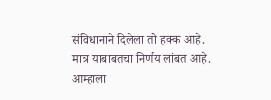संविधानाने दिलेला तो हक्क आहे. मात्र याबाबतचा निर्णय लांबत आहे. आम्हाला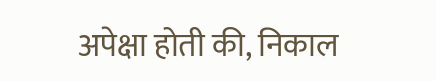अपेक्षा होती की, निकाल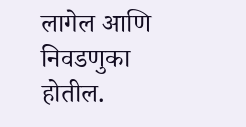लागेल आणि निवडणुका होतील.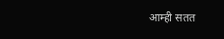आम्ही सतत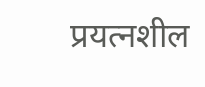प्रयत्नशील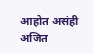आहोत असंही अजित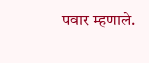पवार म्हणाले.